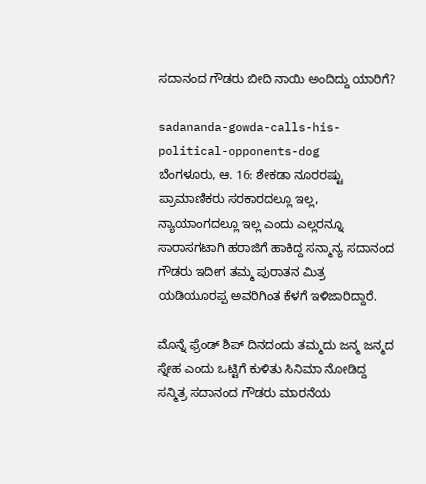ಸದಾನಂದ ಗೌಡರು ಬೀದಿ ನಾಯಿ ಅಂದಿದ್ದು ಯಾರಿಗೆ?

sadananda-gowda-calls-his-political-opponents-dog
ಬೆಂಗಳೂರು, ಆ. 16: ಶೇಕಡಾ ನೂರರಷ್ಟು ಪ್ರಾಮಾಣಿಕರು ಸರಕಾರದಲ್ಲೂ ಇಲ್ಲ, ನ್ಯಾಯಾಂಗದಲ್ಲೂ ಇಲ್ಲ ಎಂದು ಎಲ್ಲರನ್ನೂ ಸಾರಾಸಗಟಾಗಿ ಹರಾಜಿಗೆ ಹಾಕಿದ್ದ ಸನ್ಮಾನ್ಯ ಸದಾನಂದ ಗೌಡರು ಇದೀಗ ತಮ್ಮ ಪುರಾತನ ಮಿತ್ರ ಯಡಿಯೂರಪ್ಪ ಅವರಿಗಿಂತ ಕೆಳಗೆ ಇಳಿಜಾರಿದ್ದಾರೆ.

ಮೊನ್ನೆ ಫ್ರೆಂಡ್ ಶಿಪ್ ದಿನದಂದು ತಮ್ಮದು ಜನ್ಮ ಜನ್ಮದ ಸ್ನೇಹ ಎಂದು ಒಟ್ಟಿಗೆ ಕುಳಿತು ಸಿನಿಮಾ ನೋಡಿದ್ದ ಸನ್ಮಿತ್ರ ಸದಾನಂದ ಗೌಡರು ಮಾರನೆಯ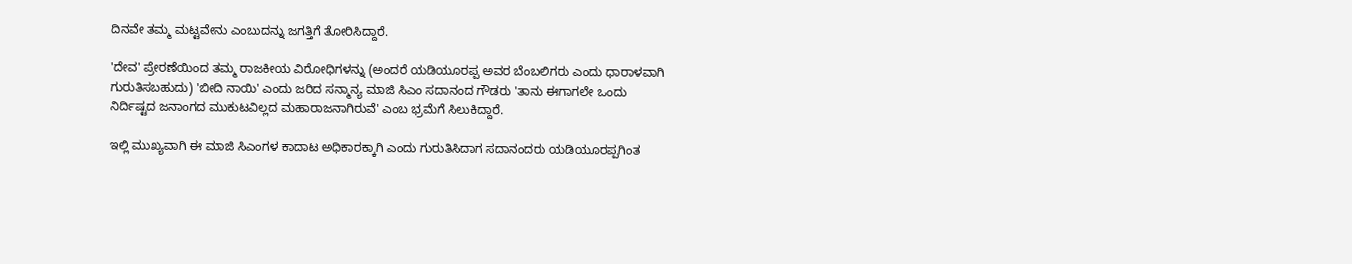ದಿನವೇ ತಮ್ಮ ಮಟ್ಟವೇನು ಎಂಬುದನ್ನು ಜಗತ್ತಿಗೆ ತೋರಿಸಿದ್ದಾರೆ.

'ದೇವ' ಪ್ರೇರಣೆಯಿಂದ ತಮ್ಮ ರಾಜಕೀಯ ವಿರೋಧಿಗಳನ್ನು (ಅಂದರೆ ಯಡಿಯೂರಪ್ಪ ಅವರ ಬೆಂಬಲಿಗರು ಎಂದು ಧಾರಾಳವಾಗಿ ಗುರುತಿಸಬಹುದು) 'ಬೀದಿ ನಾಯಿ' ಎಂದು ಜರಿದ ಸನ್ಮಾನ್ಯ ಮಾಜಿ ಸಿಎಂ ಸದಾನಂದ ಗೌಡರು 'ತಾನು ಈಗಾಗಲೇ ಒಂದು ನಿರ್ದಿಷ್ಟದ ಜನಾಂಗದ ಮುಕುಟವಿಲ್ಲದ ಮಹಾರಾಜನಾಗಿರುವೆ' ಎಂಬ ಭ್ರಮೆಗೆ ಸಿಲುಕಿದ್ದಾರೆ.

ಇಲ್ಲಿ ಮುಖ್ಯವಾಗಿ ಈ ಮಾಜಿ ಸಿಎಂಗಳ ಕಾದಾಟ ಅಧಿಕಾರಕ್ಕಾಗಿ ಎಂದು ಗುರುತಿಸಿದಾಗ ಸದಾನಂದರು ಯಡಿಯೂರಪ್ಪಗಿಂತ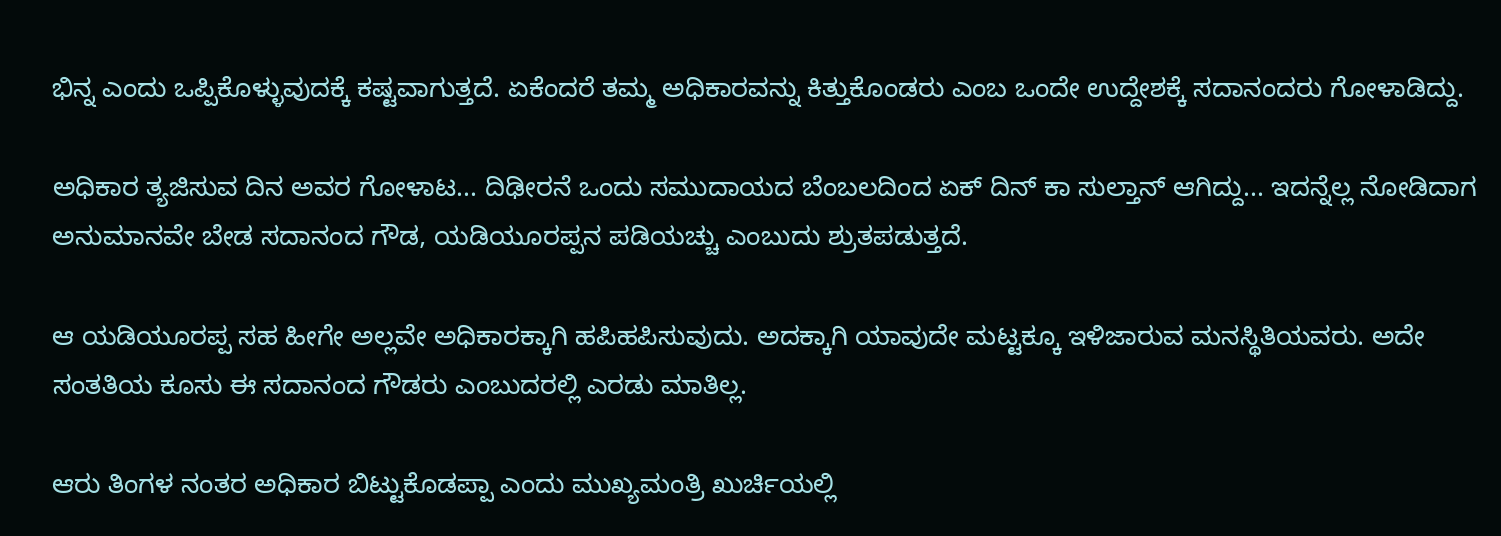ಭಿನ್ನ ಎಂದು ಒಪ್ಪಿಕೊಳ್ಳುವುದಕ್ಕೆ ಕಷ್ಟವಾಗುತ್ತದೆ. ಏಕೆಂದರೆ ತಮ್ಮ ಅಧಿಕಾರವನ್ನು ಕಿತ್ತುಕೊಂಡರು ಎಂಬ ಒಂದೇ ಉದ್ದೇಶಕ್ಕೆ ಸದಾನಂದರು ಗೋಳಾಡಿದ್ದು.

ಅಧಿಕಾರ ತ್ಯಜಿಸುವ ದಿನ ಅವರ ಗೋಳಾಟ... ದಿಢೀರನೆ ಒಂದು ಸಮುದಾಯದ ಬೆಂಬಲದಿಂದ ಏಕ್ ದಿನ್ ಕಾ ಸುಲ್ತಾನ್ ಆಗಿದ್ದು... ಇದನ್ನೆಲ್ಲ ನೋಡಿದಾಗ ಅನುಮಾನವೇ ಬೇಡ ಸದಾನಂದ ಗೌಡ, ಯಡಿಯೂರಪ್ಪನ ಪಡಿಯಚ್ಚು ಎಂಬುದು ಶ್ರುತಪಡುತ್ತದೆ.

ಆ ಯಡಿಯೂರಪ್ಪ ಸಹ ಹೀಗೇ ಅಲ್ಲವೇ ಅಧಿಕಾರಕ್ಕಾಗಿ ಹಪಿಹಪಿಸುವುದು. ಅದಕ್ಕಾಗಿ ಯಾವುದೇ ಮಟ್ಟಕ್ಕೂ ಇಳಿಜಾರುವ ಮನಸ್ಥಿತಿಯವರು. ಅದೇ ಸಂತತಿಯ ಕೂಸು ಈ ಸದಾನಂದ ಗೌಡರು ಎಂಬುದರಲ್ಲಿ ಎರಡು ಮಾತಿಲ್ಲ.

ಆರು ತಿಂಗಳ ನಂತರ ಅಧಿಕಾರ ಬಿಟ್ಟುಕೊಡಪ್ಪಾ ಎಂದು ಮುಖ್ಯಮಂತ್ರಿ ಖುರ್ಚಿಯಲ್ಲಿ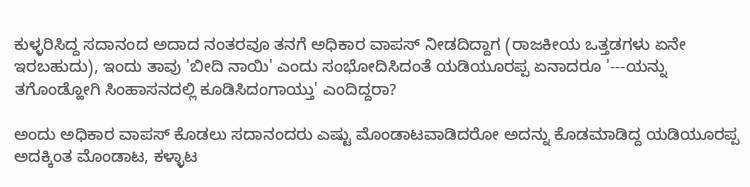ಕುಳ್ಳರಿಸಿದ್ದ ಸದಾನಂದ ಅದಾದ ನಂತರವೂ ತನಗೆ ಅಧಿಕಾರ ವಾಪಸ್ ನೀಡದಿದ್ದಾಗ (ರಾಜಕೀಯ ಒತ್ತಡಗಳು ಏನೇ ಇರಬಹುದು), ಇಂದು ತಾವು 'ಬೀದಿ ನಾಯಿ' ಎಂದು ಸಂಭೋದಿಸಿದಂತೆ ಯಡಿಯೂರಪ್ಪ ಏನಾದರೂ '---ಯನ್ನು ತಗೊಂಡ್ಹೋಗಿ ಸಿಂಹಾಸನದಲ್ಲಿ ಕೂಡಿಸಿದಂಗಾಯ್ತು' ಎಂದಿದ್ದರಾ?

ಅಂದು ಅಧಿಕಾರ ವಾಪಸ್ ಕೊಡಲು ಸದಾನಂದರು ಎಷ್ಟು ಮೊಂಡಾಟವಾಡಿದರೋ ಅದನ್ನು ಕೊಡಮಾಡಿದ್ದ ಯಡಿಯೂರಪ್ಪ ಅದಕ್ಕಿಂತ ಮೊಂಡಾಟ, ಕಳ್ಳಾಟ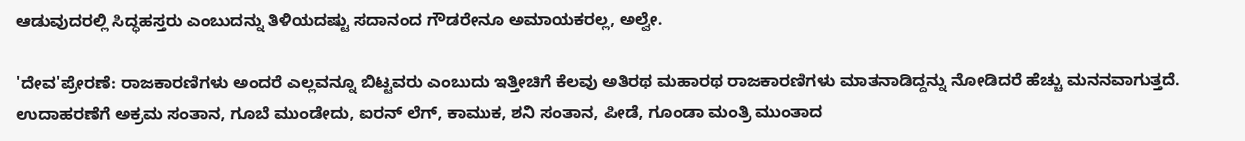ಆಡುವುದರಲ್ಲಿ ಸಿದ್ಧಹಸ್ತರು ಎಂಬುದನ್ನು ತಿಳಿಯದಷ್ಟು ಸದಾನಂದ ಗೌಡರೇನೂ ಅಮಾಯಕರಲ್ಲ, ಅಲ್ವೇ.

'ದೇವ'ಪ್ರೇರಣೆ: ರಾಜಕಾರಣಿಗಳು ಅಂದರೆ ಎಲ್ಲವನ್ನೂ ಬಿಟ್ಟವರು ಎಂಬುದು ಇತ್ತೀಚಿಗೆ ಕೆಲವು ಅತಿರಥ ಮಹಾರಥ ರಾಜಕಾರಣಿಗಳು ಮಾತನಾಡಿದ್ದನ್ನು ನೋಡಿದರೆ ಹೆಚ್ಚು ಮನನವಾಗುತ್ತದೆ. ಉದಾಹರಣೆಗೆ ಅಕ್ರಮ ಸಂತಾನ, ಗೂಬೆ ಮುಂಡೇದು, ಐರನ್ ಲೆಗ್, ಕಾಮುಕ, ಶನಿ ಸಂತಾನ, ಪೀಡೆ, ಗೂಂಡಾ ಮಂತ್ರಿ ಮುಂತಾದ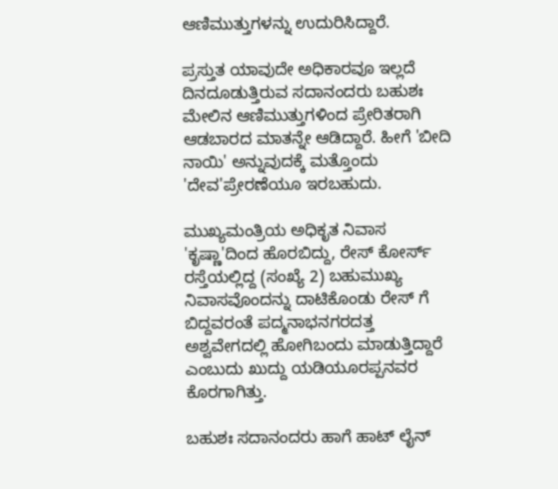ಆಣಿಮುತ್ತುಗಳನ್ನು ಉದುರಿಸಿದ್ದಾರೆ.

ಪ್ರಸ್ತುತ ಯಾವುದೇ ಅಧಿಕಾರವೂ ಇಲ್ಲದೆ ದಿನದೂಡುತ್ತಿರುವ ಸದಾನಂದರು ಬಹುಶಃ ಮೇಲಿನ ಆಣಿಮುತ್ತುಗಳಿಂದ ಪ್ರೇರಿತರಾಗಿ ಆಡಬಾರದ ಮಾತನ್ನೇ ಆಡಿದ್ದಾರೆ. ಹೀಗೆ 'ಬೀದಿ ನಾಯಿ' ಅನ್ನುವುದಕ್ಕೆ ಮತ್ತೊಂದು 'ದೇವ'ಪ್ರೇರಣೆಯೂ ಇರಬಹುದು.

ಮುಖ್ಯಮಂತ್ರಿಯ ಅಧಿಕೃತ ನಿವಾಸ 'ಕೃಷ್ಣಾ'ದಿಂದ ಹೊರಬಿದ್ದು, ರೇಸ್ ಕೋರ್ಸ್ ರಸ್ತೆಯಲ್ಲಿದ್ದ (ಸಂಖ್ಯೆ 2) ಬಹುಮುಖ್ಯ ನಿವಾಸವೊಂದನ್ನು ದಾಟಿಕೊಂಡು ರೇಸ್ ಗೆ ಬಿದ್ದವರಂತೆ ಪದ್ಮನಾಭನಗರದತ್ತ ಅಶ್ವವೇಗದಲ್ಲಿ ಹೋಗಿಬಂದು ಮಾಡುತ್ತಿದ್ದಾರೆ ಎಂಬುದು ಖುದ್ದು ಯಡಿಯೂರಪ್ಪನವರ ಕೊರಗಾಗಿತ್ತು.

ಬಹುಶಃ ಸದಾನಂದರು ಹಾಗೆ ಹಾಟ್ ಲೈನ್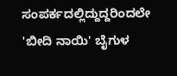ಸಂಪರ್ಕದಲ್ಲಿದ್ದುದ್ದರಿಂದಲೇ 'ಬೀದಿ ನಾಯಿ' ಬೈಗುಳ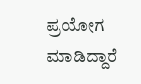ಪ್ರಯೋಗ ಮಾಡಿದ್ದಾರೆ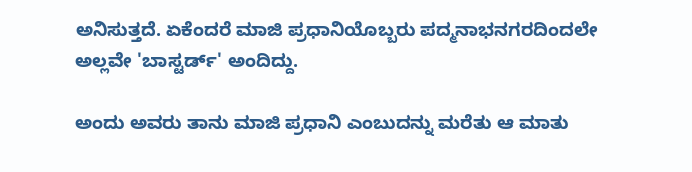ಅನಿಸುತ್ತದೆ. ಏಕೆಂದರೆ ಮಾಜಿ ಪ್ರಧಾನಿಯೊಬ್ಬರು ಪದ್ಮನಾಭನಗರದಿಂದಲೇ ಅಲ್ಲವೇ 'ಬಾಸ್ಟರ್ಡ್' ಅಂದಿದ್ದು.

ಅಂದು ಅವರು ತಾನು ಮಾಜಿ ಪ್ರಧಾನಿ ಎಂಬುದನ್ನು ಮರೆತು ಆ ಮಾತು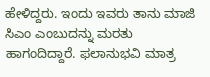ಹೇಳಿದ್ದರು. ಇಂದು ಇವರು ತಾನು ಮಾಜಿ ಸಿಎಂ ಎಂಬುದನ್ನು ಮರತು ಹಾಗಂದಿದ್ದಾರೆ. ಫಲಾನುಭವಿ ಮಾತ್ರ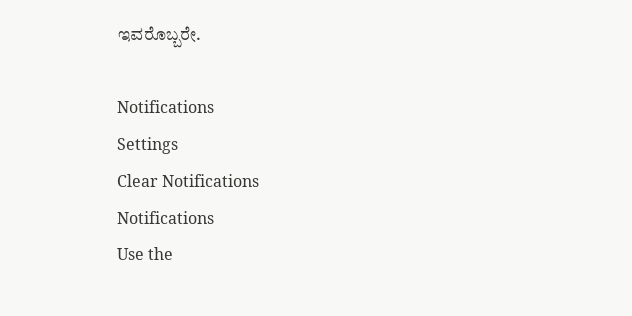ಇವರೊಬ್ಬರೇ.

Notifications
Settings
Clear Notifications
Notifications
Use the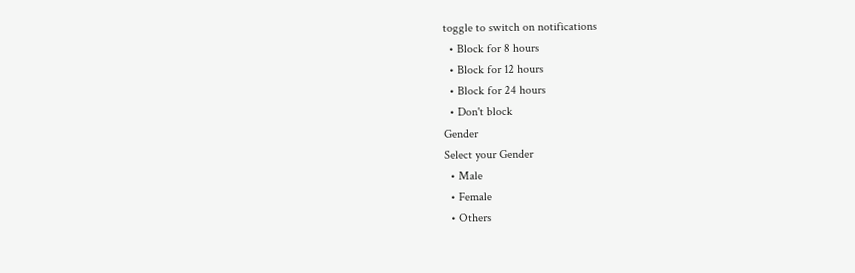toggle to switch on notifications
  • Block for 8 hours
  • Block for 12 hours
  • Block for 24 hours
  • Don't block
Gender
Select your Gender
  • Male
  • Female
  • Others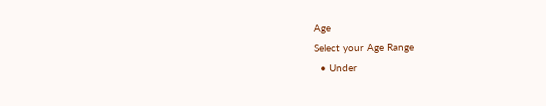Age
Select your Age Range
  • Under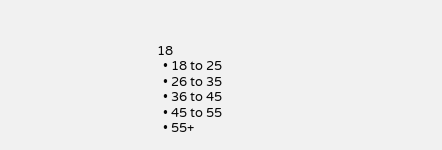18
  • 18 to 25
  • 26 to 35
  • 36 to 45
  • 45 to 55
  • 55+